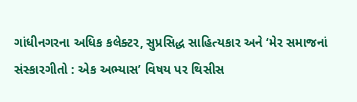ગાંધીનગરના અધિક કલેક્ટર, સુપ્રસિદ્ધ સાહિત્યકાર અને ‘મેર સમાજનાં સંસ્કારગીતો : એક અભ્યાસ’ વિષય પર થિસીસ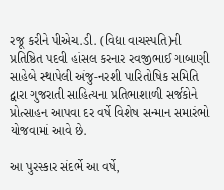રજૂ કરીને પીએચ.ડી. (વિદ્યા વાચસ્પતિ)ની પ્રતિષ્ઠિત પદવી હાંસલ કરનાર રવજીભાઈ ગાબાણી સાહેબે સ્થાપેલી અંજુ-નરશી પારિતોષિક સમિતિ દ્વારા ગુજરાતી સાહિત્યના પ્રતિભાશાળી સર્જકોને પ્રોત્સાહન આપવા દર વર્ષે વિશેષ સન્માન સમારંભો યોજવામાં આવે છે.

આ પુરસ્કાર સંદર્ભે આ વર્ષે,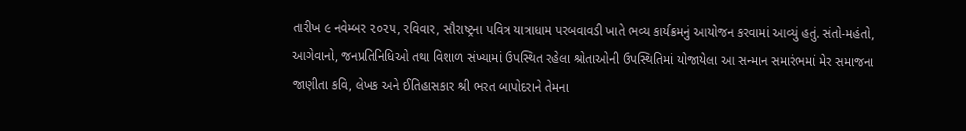તારીખ ૯ નવેમ્બર ૨૦૨૫, રવિવાર, સૌરાષ્ટ્રના પવિત્ર યાત્રાધામ પરબવાવડી ખાતે ભવ્ય કાર્યક્રમનું આયોજન કરવામાં આવ્યું હતું. સંતો-મહંતો, આગેવાનો, જનપ્રતિનિધિઓ તથા વિશાળ સંખ્યામાં ઉપસ્થિત રહેલા શ્રોતાઓની ઉપસ્થિતિમાં યોજાયેલા આ સન્માન સમારંભમાં મેર સમાજના જાણીતા કવિ, લેખક અને ઈતિહાસકાર શ્રી ભરત બાપોદરાને તેમના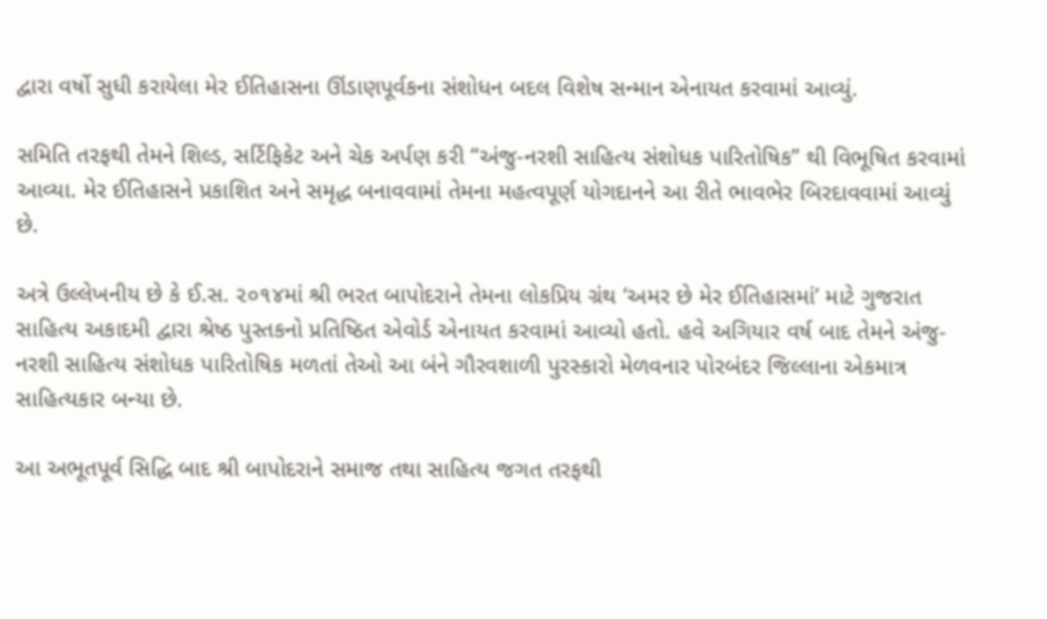દ્વારા વર્ષો સુધી કરાયેલા મેર ઈતિહાસના ઊંડાણપૂર્વકના સંશોધન બદલ વિશેષ સન્માન એનાયત કરવામાં આવ્યું.

સમિતિ તરફથી તેમને શિલ્ડ, સર્ટિફિકેટ અને ચેક અર્પણ કરી “અંજુ-નરશી સાહિત્ય સંશોધક પારિતોષિક” થી વિભૂષિત કરવામાં આવ્યા. મેર ઈતિહાસને પ્રકાશિત અને સમૃદ્ધ બનાવવામાં તેમના મહત્વપૂર્ણ યોગદાનને આ રીતે ભાવભેર બિરદાવવામાં આવ્યું છે.

અત્રે ઉલ્લેખનીય છે કે ઈ.સ. ૨૦૧૪માં શ્રી ભરત બાપોદરાને તેમના લોકપ્રિય ગ્રંથ ‘અમર છે મેર ઈતિહાસમાં’ માટે ગુજરાત સાહિત્ય અકાદમી દ્વારા શ્રેષ્ઠ પુસ્તકનો પ્રતિષ્ઠિત એવોર્ડ એનાયત કરવામાં આવ્યો હતો. હવે અગિયાર વર્ષ બાદ તેમને અંજુ-નરશી સાહિત્ય સંશોધક પારિતોષિક મળતાં તેઓ આ બંને ગૌરવશાળી પુરસ્કારો મેળવનાર પોરબંદર જિલ્લાના એકમાત્ર સાહિત્યકાર બન્યા છે.

આ અભૂતપૂર્વ સિદ્ધિ બાદ શ્રી બાપોદરાને સમાજ તથા સાહિત્ય જગત તરફથી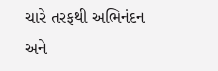ચારે તરફથી અભિનંદન અને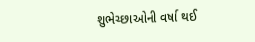શુભેચ્છાઓની વર્ષા થઈ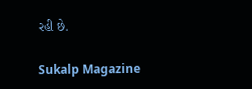રહી છે.

Sukalp Magazine